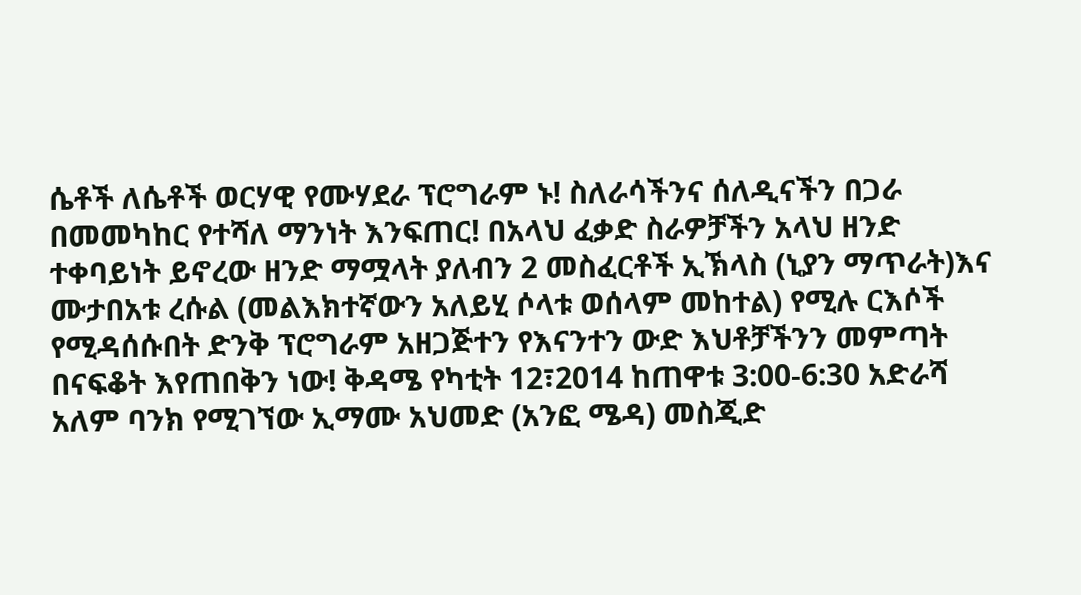ሴቶች ለሴቶች ወርሃዊ የሙሃደራ ፕሮግራም ኑ! ስለራሳችንና ሰለዲናችን በጋራ በመመካከር የተሻለ ማንነት እንፍጠር! በአላህ ፈቃድ ስራዎቻችን አላህ ዘንድ ተቀባይነት ይኖረው ዘንድ ማሟላት ያለብን 2 መስፈርቶች ኢኽላስ (ኒያን ማጥራት)እና ሙታበአቱ ረሱል (መልእክተኛውን አለይሂ ሶላቱ ወሰላም መከተል) የሚሉ ርእሶች የሚዳሰሱበት ድንቅ ፕሮግራም አዘጋጅተን የእናንተን ውድ እህቶቻችንን መምጣት በናፍቆት እየጠበቅን ነው! ቅዳሜ የካቲት 12፣2014 ከጠዋቱ 3:00-6:30 አድራሻ አለም ባንክ የሚገኘው ኢማሙ አህመድ (አንፎ ሜዳ) መስጂድ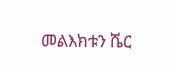መልእክቱን ሼር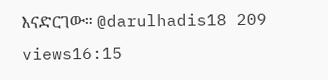እናድርገው። @darulhadis18 209 views16:15